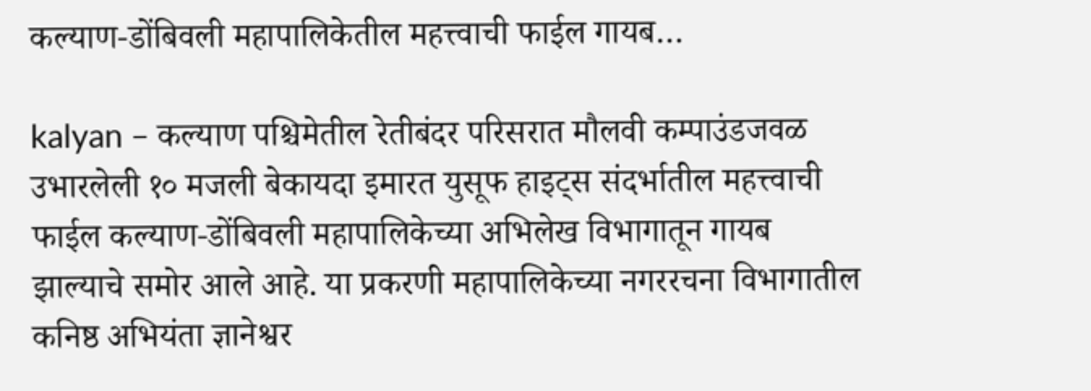कल्याण-डोंबिवली महापालिकेतील महत्त्वाची फाईल गायब…

kalyan – कल्याण पश्चिमेतील रेतीबंदर परिसरात मौलवी कम्पाउंडजवळ उभारलेली १० मजली बेकायदा इमारत युसूफ हाइट्स संदर्भातील महत्त्वाची फाईल कल्याण-डोंबिवली महापालिकेच्या अभिलेख विभागातून गायब झाल्याचे समोर आले आहे. या प्रकरणी महापालिकेच्या नगररचना विभागातील कनिष्ठ अभियंता ज्ञानेश्वर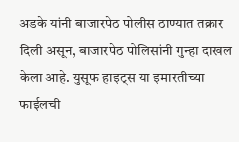अडके यांनी बाजारपेठ पोलीस ठाण्यात तक्रार दिली असून, बाजारपेठ पोलिसांनी गुन्हा दाखल केला आहे. युसूफ हाइट्स या इमारतीच्या फाईलची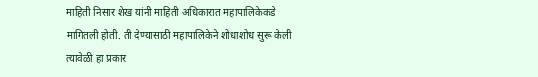माहिती निसार शेख यांनी माहिती अधिकारात महापालिकेकडे मागितली होती. ती देण्यासाठी महापालिकेने शोधाशोध सुरू केली त्यावेळी हा प्रकार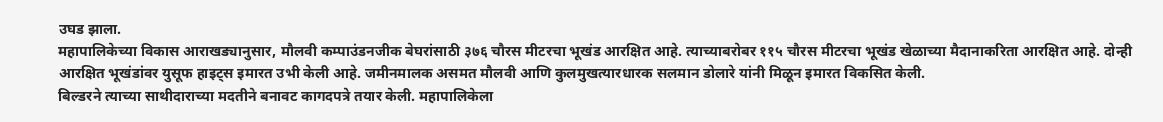उघड झाला.
महापालिकेच्या विकास आराखड्यानुसार, मौलवी कम्पाउंडनजीक बेघरांसाठी ३७६ चौरस मीटरचा भूखंड आरक्षित आहे. त्याच्याबरोबर ११५ चौरस मीटरचा भूखंड खेळाच्या मैदानाकरिता आरक्षित आहे. दोन्ही आरक्षित भूखंडांवर युसूफ हाइट्स इमारत उभी केली आहे. जमीनमालक असमत मौलवी आणि कुलमुखत्यारधारक सलमान डोलारे यांनी मिळून इमारत विकसित केली.
बिल्डरने त्याच्या साथीदाराच्या मदतीने बनावट कागदपत्रे तयार केली. महापालिकेला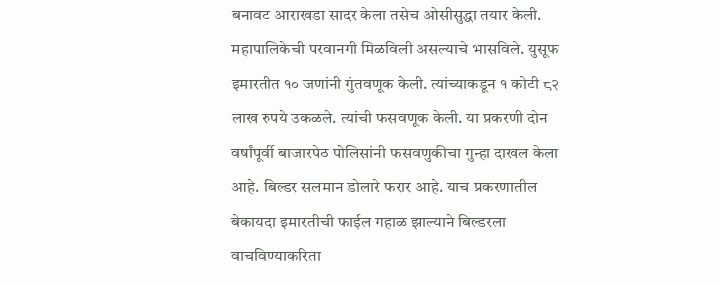बनावट आराखडा सादर केला तसेच ओसीसुद्धा तयार केली. महापालिकेची परवानगी मिळविली असल्याचे भासविले. युसूफ इमारतीत १० जणांनी गुंतवणूक केली. त्यांच्याकडून १ कोटी ८२ लाख रुपये उकळले. त्यांची फसवणूक केली. या प्रकरणी दोन वर्षांपूर्वी बाजारपेठ पोलिसांनी फसवणुकीचा गुन्हा दाखल केला आहे. बिल्डर सलमान डोलारे फरार आहे. याच प्रकरणातील बेकायदा इमारतीची फाईल गहाळ झाल्याने बिल्डरला वाचविण्याकरिता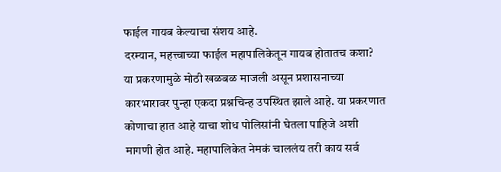फाईल गायब केल्याचा संशय आहे.
दरम्यान, महत्त्वाच्या फाईल महापालिकेतून गायब होतातच कशा? या प्रकरणामुळे मोठी खळबळ माजली असून प्रशासनाच्या कारभारावर पुन्हा एकदा प्रश्नचिन्ह उपस्थित झाले आहे. या प्रकरणात कोणाचा हात आहे याचा शोध पोलिसांनी घेतला पाहिजे अशी मागणी होत आहे. महापालिकेत नेमकं चाललंय तरी काय सर्व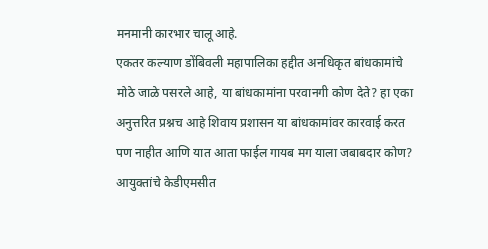मनमानी कारभार चालू आहे.
एकतर कल्याण डोंबिवली महापालिका हद्दीत अनधिकृत बांधकामांचे मोठे जाळे पसरले आहे, या बांधकामांना परवानगी कोण देते? हा एका अनुत्तरित प्रश्नच आहे शिवाय प्रशासन या बांधकामांवर कारवाई करत पण नाहीत आणि यात आता फाईल गायब मग याला जबाबदार कोण? आयुक्तांचे केडीएमसीत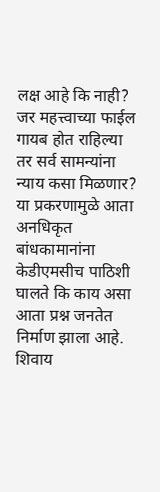लक्ष आहे कि नाही? जर महत्त्वाच्या फाईल गायब होत राहिल्या तर सर्व सामन्यांना न्याय कसा मिळणार?
या प्रकरणामुळे आता अनधिकृत बांधकामानांना केडीएमसीच पाठिशी घालते कि काय असा आता प्रश्न जनतेत निर्माण झाला आहे. शिवाय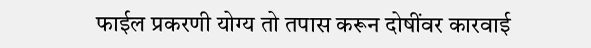फाईल प्रकरणी योग्य तो तपास करून दोषींवर कारवाई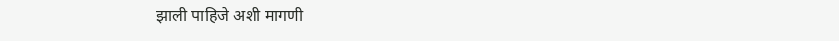झाली पाहिजे अशी मागणी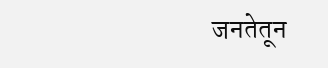जनतेतून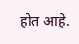होत आहे.